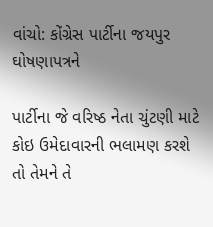વાંચો: કોંગ્રેસ પાર્ટીના જયપુર ઘોષણાપત્રને

પાર્ટીના જે વરિષ્ઠ નેતા ચુંટણી માટે કોઇ ઉમેદાવારની ભલામણ કરશે તો તેમને તે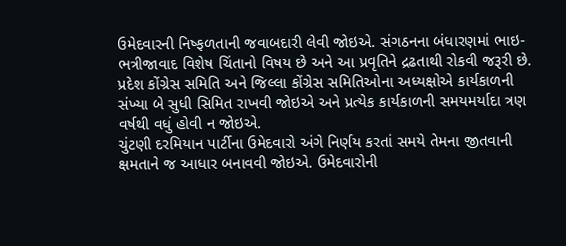ઉમેદવારની નિષ્ફળતાની જવાબદારી લેવી જોઇએ. સંગઠનના બંધારણમાં ભાઇ-ભત્રીજાવાદ વિશેષ ચિંતાનો વિષય છે અને આ પ્રવૃતિને દ્રઢતાથી રોકવી જરૂરી છે. પ્રદેશ કોંગ્રેસ સમિતિ અને જિલ્લા કોંગ્રેસ સમિતિઓના અધ્યક્ષોએ કાર્યકાળની સંખ્યા બે સુધી સિમિત રાખવી જોઇએ અને પ્રત્યેક કાર્યકાળની સમયમર્યાદા ત્રણ વર્ષથી વધું હોવી ન જોઇએ.
ચુંટણી દરમિયાન પાર્ટીના ઉમેદવારો અંગે નિર્ણય કરતાં સમયે તેમના જીતવાની ક્ષમતાને જ આધાર બનાવવી જોઇએ. ઉમેદવારોની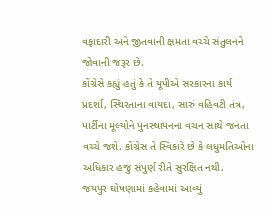વફાદારી અને જીતવાની ક્ષમતા વચ્ચે સંતુલનને જોવાની જરૂર છે.
કોંગ્રેસે કહ્યું હતું કે તે યૂપીએ સરકારના કાર્ય પ્રદર્શા, સ્થિરતાના વાયદા, સારું વહિવટી તંત્ર, પાર્ટીના મૂલ્યોને પુનસ્થાપનના વચન સાથે જનતા વચ્ચે જશે. કોંગ્રેસ તે સ્વિકારે છે કે લધુમતિઓના અધિકાર હજુ સંપુર્ણ રીતે સુરક્ષિત નથી.
જયપુર ઘોષણામાં કહેવામાં આવ્યું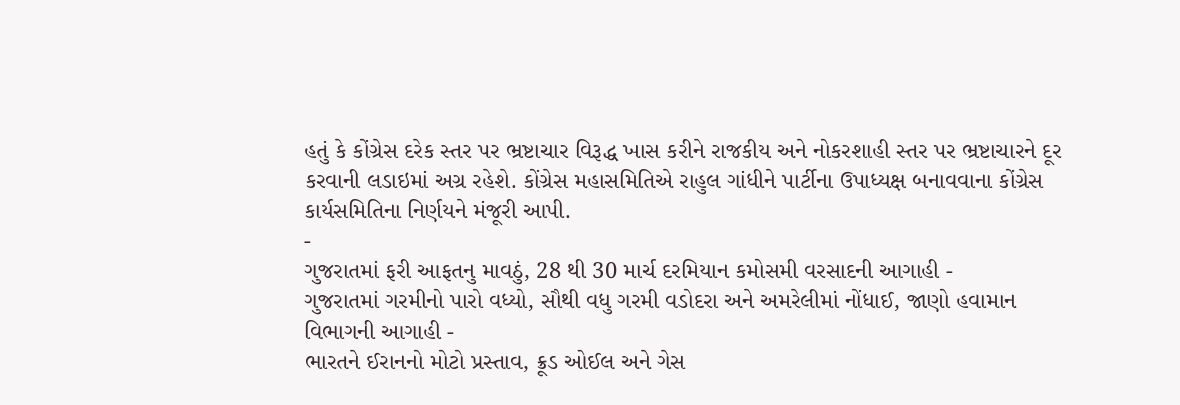હતું કે કોંગ્રેસ દરેક સ્તર પર ભ્રષ્ટાચાર વિરૂદ્ધ ખાસ કરીને રાજકીય અને નોકરશાહી સ્તર પર ભ્રષ્ટાચારને દૂર કરવાની લડાઇમાં અગ્ર રહેશે. કોંગ્રેસ મહાસમિતિએ રાહુલ ગાંધીને પાર્ટીના ઉપાધ્યક્ષ બનાવવાના કોંગ્રેસ કાર્યસમિતિના નિર્ણયને મંજૂરી આપી.
-
ગુજરાતમાં ફરી આફતનુ માવઠું, 28 થી 30 માર્ચ દરમિયાન કમોસમી વરસાદની આગાહી -
ગુજરાતમાં ગરમીનો પારો વધ્યો, સૌથી વધુ ગરમી વડોદરા અને અમરેલીમાં નોંધાઈ, જાણો હવામાન વિભાગની આગાહી -
ભારતને ઈરાનનો મોટો પ્રસ્તાવ, ક્રૂડ ઓઈલ અને ગેસ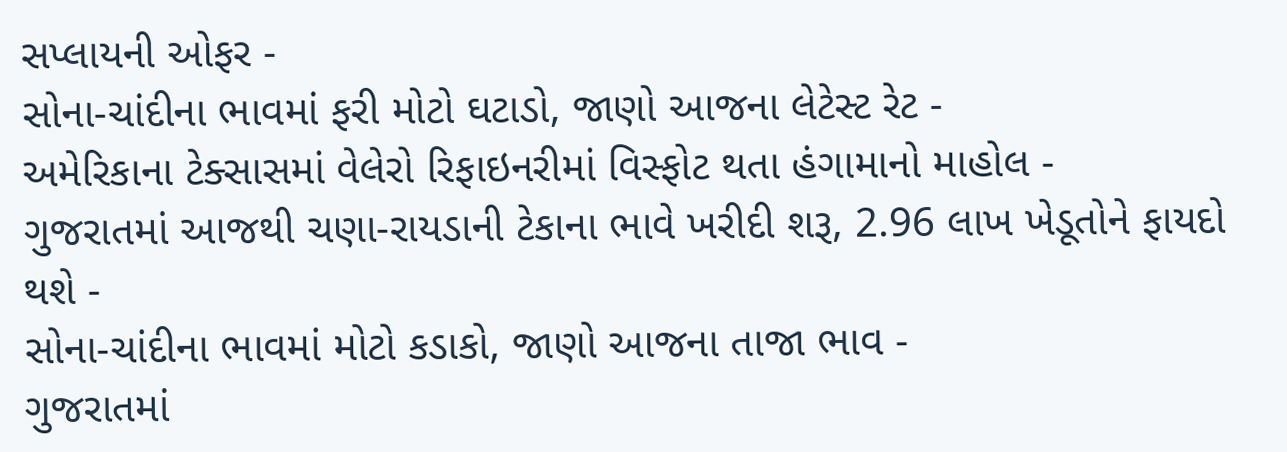સપ્લાયની ઓફર -
સોના-ચાંદીના ભાવમાં ફરી મોટો ઘટાડો, જાણો આજના લેટેસ્ટ રેટ -
અમેરિકાના ટેક્સાસમાં વેલેરો રિફાઇનરીમાં વિસ્ફોટ થતા હંગામાનો માહોલ -
ગુજરાતમાં આજથી ચણા-રાયડાની ટેકાના ભાવે ખરીદી શરૂ, 2.96 લાખ ખેડૂતોને ફાયદો થશે -
સોના-ચાંદીના ભાવમાં મોટો કડાકો, જાણો આજના તાજા ભાવ -
ગુજરાતમાં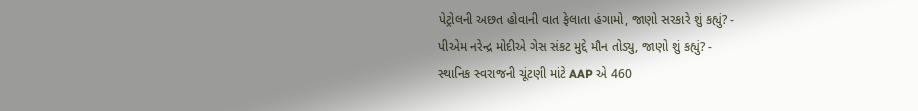પેટ્રોલની અછત હોવાની વાત ફેલાતા હંગામો, જાણો સરકારે શું કહ્યું? -
પીએમ નરેન્દ્ર મોદીએ ગેસ સંકટ મુદ્દે મૌન તોડ્યુ, જાણો શું કહ્યું? -
સ્થાનિક સ્વરાજની ચૂંટણી માંટે AAP એ 460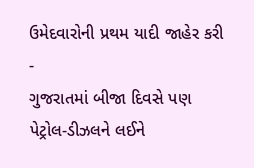ઉમેદવારોની પ્રથમ યાદી જાહેર કરી -
ગુજરાતમાં બીજા દિવસે પણ પેટ્રોલ-ડીઝલને લઈને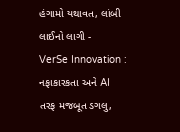હંગામો યથાવત, લાંબી લાઈનો લાગી -
VerSe Innovation : નફાકારકતા અને AI તરફ મજબૂત ડગલુ,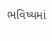ભવિષ્યમાં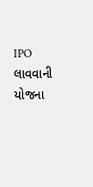IPO લાવવાની યોજના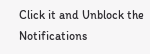Click it and Unblock the Notifications